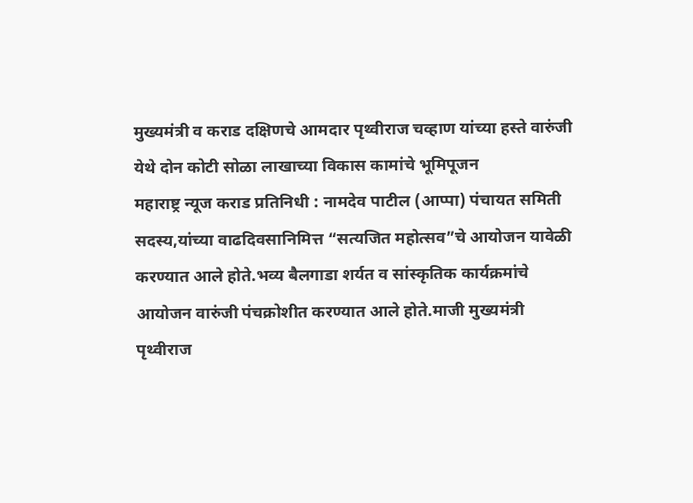मुख्यमंत्री व कराड दक्षिणचे आमदार पृथ्वीराज चव्हाण यांच्या हस्ते वारुंजी येथे दोन कोटी सोळा लाखाच्या विकास कामांचे भूमिपूजन
महाराष्ट्र न्यूज कराड प्रतिनिधी : नामदेव पाटील (आप्पा) पंचायत समिती सदस्य,यांच्या वाढदिवसानिमित्त “सत्यजित महोत्सव”चे आयोजन यावेळी करण्यात आले होते.भव्य बैलगाडा शर्यत व सांस्कृतिक कार्यक्रमांचे आयोजन वारुंजी पंचक्रोशीत करण्यात आले होते.माजी मुख्यमंत्री पृथ्वीराज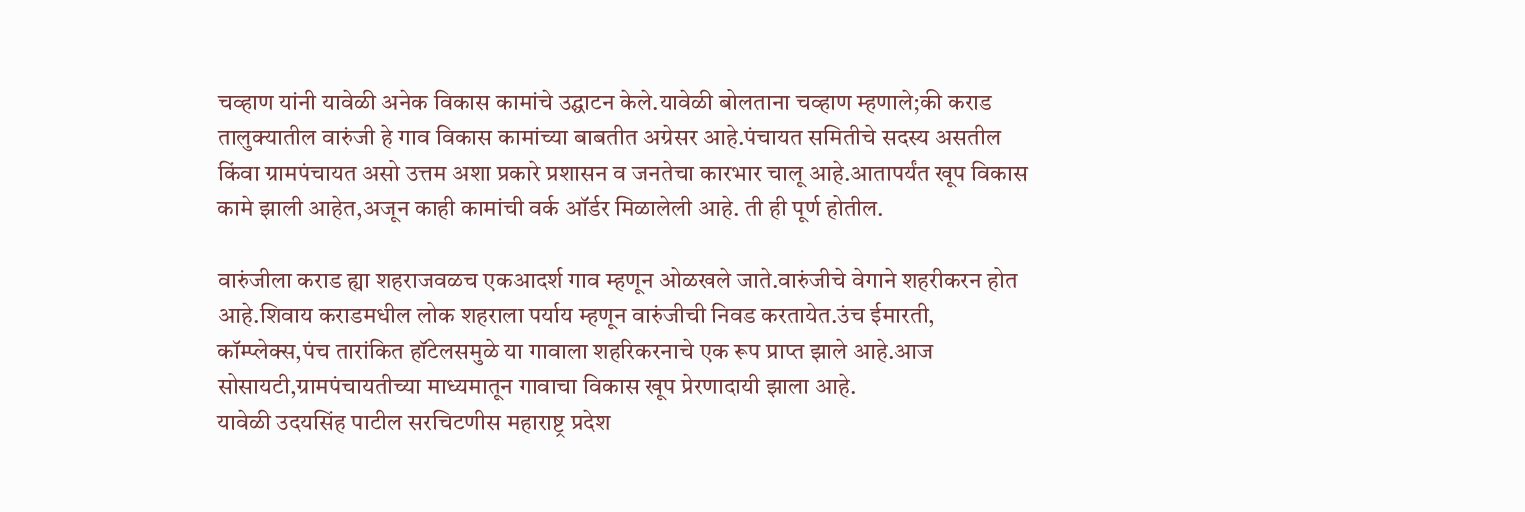चव्हाण यांनी यावेळी अनेक विकास कामांचे उद्घाटन केले.यावेळी बोलताना चव्हाण म्हणाले;की कराड तालुक्यातील वारुंजी हे गाव विकास कामांच्या बाबतीत अग्रेसर आहे.पंचायत समितीचे सदस्य असतील किंवा ग्रामपंचायत असो उत्तम अशा प्रकारे प्रशासन व जनतेचा कारभार चालू आहे.आतापर्यंत खूप विकास कामे झाली आहेत,अजून काही कामांची वर्क ऑर्डर मिळालेली आहे. ती ही पूर्ण होतील.

वारुंजीला कराड ह्या शहराजवळच एकआदर्श गाव म्हणून ओळखले जाते.वारुंजीचे वेगाने शहरीकरन होत आहे.शिवाय कराडमधील लोक शहराला पर्याय म्हणून वारुंजीची निवड करतायेत.उंच ईमारती, कॉम्प्लेक्स,पंच तारांकित हॉटेलसमुळे या गावाला शहरिकरनाचे एक रूप प्राप्त झाले आहे.आज सोसायटी,ग्रामपंचायतीच्या माध्यमातून गावाचा विकास खूप प्रेरणादायी झाला आहे.
यावेळी उदयसिंह पाटील सरचिटणीस महाराष्ट्र प्रदेश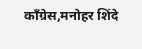कॉंग्रेस,मनोहर शिंदे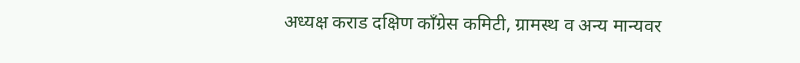अध्यक्ष कराड दक्षिण कॉंग्रेस कमिटी, ग्रामस्थ व अन्य मान्यवर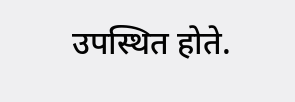उपस्थित होते.